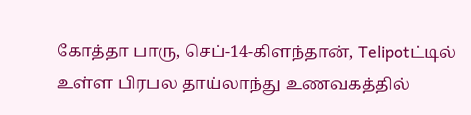கோத்தா பாரு, செப்-14-கிளந்தான், Telipotட்டில் உள்ள பிரபல தாய்லாந்து உணவகத்தில்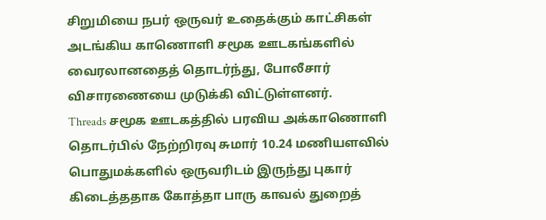சிறுமியை நபர் ஒருவர் உதைக்கும் காட்சிகள் அடங்கிய காணொளி சமூக ஊடகங்களில் வைரலானதைத் தொடர்ந்து, போலீசார் விசாரணையை முடுக்கி விட்டுள்ளனர்.
Threads சமூக ஊடகத்தில் பரவிய அக்காணொளி தொடர்பில் நேற்றிரவு சுமார் 10.24 மணியளவில் பொதுமக்களில் ஒருவரிடம் இருந்து புகார் கிடைத்ததாக கோத்தா பாரு காவல் துறைத்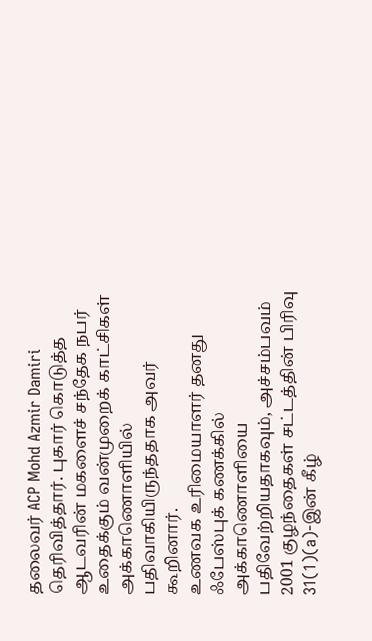தலைவர் ACP Mohd Azmir Damiri தெரிவித்தார். புகார் கொடுத்த ஆடவரின் மகளைச் சந்தேக நபர் உதைக்கும் வன்முறைக் காட்சிகள் அக்காணொளியில் பதிவாகியிருந்ததாக அவர் கூறினார்.
உணவக உரிமையாளர் தனது ஃபேஸ்புக் கணக்கில் அக்காணொளியை பதிவேற்றியதாகவும், அச்சம்பவம் 2001 குழந்தைகள் சட்டத்தின் பிரிவு 31(1)(a)-இன் கீழ்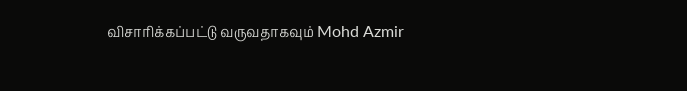விசாரிக்கப்பட்டு வருவதாகவும் Mohd Azmir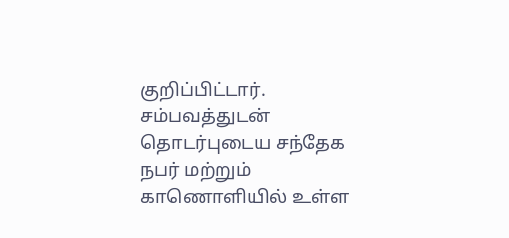குறிப்பிட்டார்.
சம்பவத்துடன் தொடர்புடைய சந்தேக நபர் மற்றும் காணொளியில் உள்ள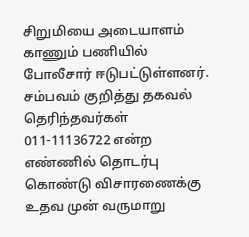சிறுமியை அடையாளம் காணும் பணியில் போலீசார் ஈடுபட்டுள்ளனர். சம்பவம் குறித்து தகவல் தெரிந்தவர்கள் 011-11136722 என்ற எண்ணில் தொடர்பு கொண்டு விசாரணைக்கு உதவ முன் வருமாறு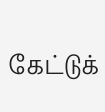கேட்டுக்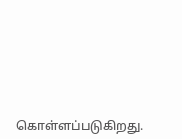கொள்ளப்படுகிறது.